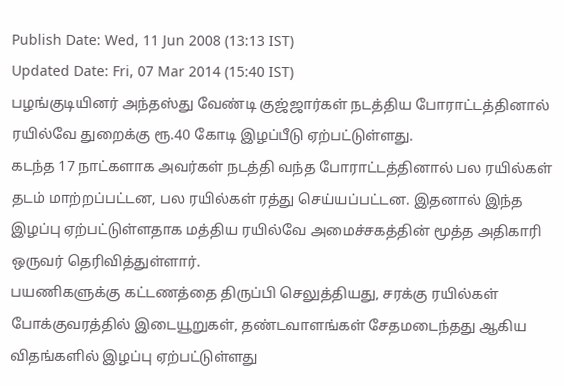Publish Date: Wed, 11 Jun 2008 (13:13 IST)
Updated Date: Fri, 07 Mar 2014 (15:40 IST)
பழங்குடியினர் அந்தஸ்து வேண்டி குஜ்ஜார்கள் நடத்திய போராட்டத்தினால் ரயில்வே துறைக்கு ரூ.40 கோடி இழப்பீடு ஏற்பட்டுள்ளது.
கடந்த 17 நாட்களாக அவர்கள் நடத்தி வந்த போராட்டத்தினால் பல ரயில்கள் தடம் மாற்றப்பட்டன, பல ரயில்கள் ரத்து செய்யப்பட்டன. இதனால் இந்த இழப்பு ஏற்பட்டுள்ளதாக மத்திய ரயில்வே அமைச்சகத்தின் மூத்த அதிகாரி ஒருவர் தெரிவித்துள்ளார்.
பயணிகளுக்கு கட்டணத்தை திருப்பி செலுத்தியது, சரக்கு ரயில்கள் போக்குவரத்தில் இடையூறுகள், தண்டவாளங்கள் சேதமடைந்தது ஆகிய விதங்களில் இழப்பு ஏற்பட்டுள்ளது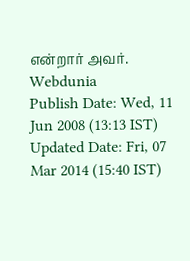என்றார் அவர்.
Webdunia
Publish Date: Wed, 11 Jun 2008 (13:13 IST)
Updated Date: Fri, 07 Mar 2014 (15:40 IST)